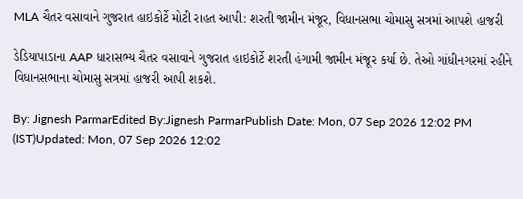MLA ચૈતર વસાવાને ગુજરાત હાઇકોર્ટે મોટી રાહત આપી: શરતી જામીન મંજૂર, વિધાનસભા ચોમાસુ સત્રમાં આપશે હાજરી

ડેડિયાપાડાના AAP ધારાસભ્ય ચૈતર વસાવાને ગુજરાત હાઇકોર્ટે શરતી હંગામી જામીન મંજૂર કર્યા છે. તેઓ ગાંધીનગરમાં રહીને વિધાનસભાના ચોમાસુ સત્રમાં હાજરી આપી શકશે.

By: Jignesh ParmarEdited By:Jignesh ParmarPublish Date: Mon, 07 Sep 2026 12:02 PM (IST)Updated: Mon, 07 Sep 2026 12:02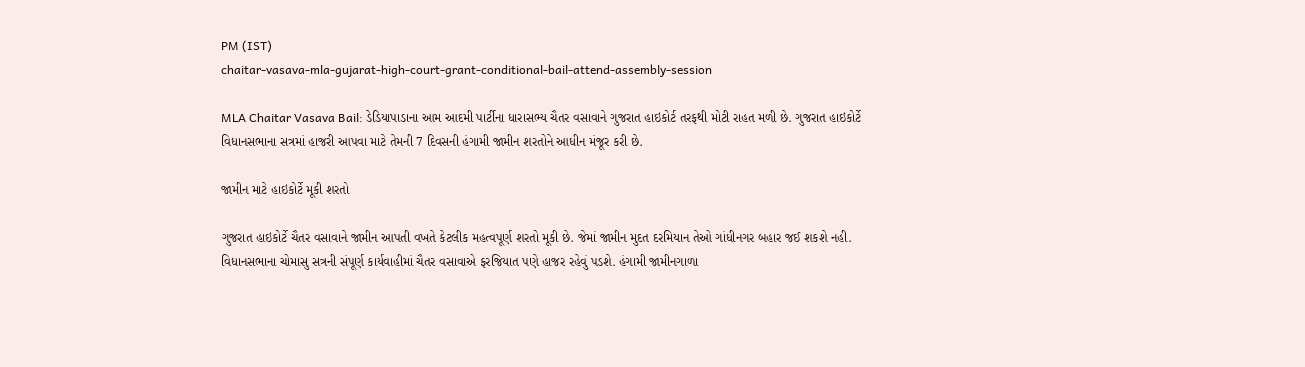PM (IST)
chaitar-vasava-mla-gujarat-high-court-grant-conditional-bail-attend-assembly-session

MLA Chaitar Vasava Bail: ડેડિયાપાડાના આમ આદમી પાર્ટીના ધારાસભ્ય ચૈતર વસાવાને ગુજરાત હાઇકોર્ટ તરફથી મોટી રાહત મળી છે. ગુજરાત હાઇકોર્ટે વિધાનસભાના સત્રમાં હાજરી આપવા માટે તેમની 7 દિવસની હંગામી જામીન શરતોને આધીન મંજૂર કરી છે.

જામીન માટે હાઇકોર્ટે મૂકી શરતો

ગુજરાત હાઇકોર્ટે ચૈતર વસાવાને જામીન આપતી વખતે કેટલીક મહત્વપૂર્ણ શરતો મૂકી છે. જેમાં જામીન મુદત દરમિયાન તેઓ ગાંધીનગર બહાર જઈ શકશે નહી. વિધાનસભાના ચોમાસુ સત્રની સંપૂર્ણ કાર્યવાહીમાં ચૈતર વસાવાએ ફરજિયાત પણે હાજર રહેવું પડશે. હંગામી જામીનગાળા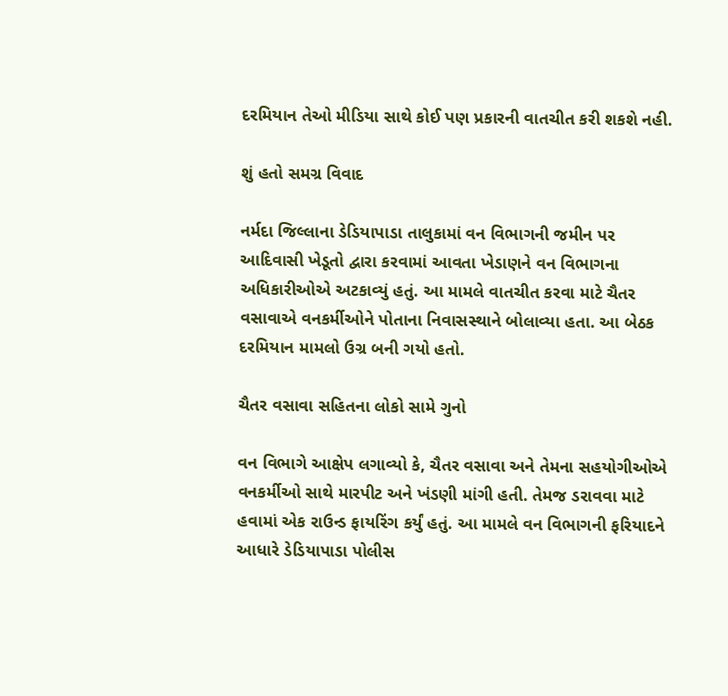દરમિયાન તેઓ મીડિયા સાથે કોઈ પણ પ્રકારની વાતચીત કરી શકશે નહી.

શું હતો સમગ્ર વિવાદ

નર્મદા જિલ્લાના ડેડિયાપાડા તાલુકામાં વન વિભાગની જમીન પર આદિવાસી ખેડૂતો દ્વારા કરવામાં આવતા ખેડાણને વન વિભાગના અધિકારીઓએ અટકાવ્યું હતું. આ મામલે વાતચીત કરવા માટે ચૈતર વસાવાએ વનકર્મીઓને પોતાના નિવાસસ્થાને બોલાવ્યા હતા. આ બેઠક દરમિયાન મામલો ઉગ્ર બની ગયો હતો.

ચૈતર વસાવા સહિતના લોકો સામે ગુનો

વન વિભાગે આક્ષેપ લગાવ્યો કે, ચૈતર વસાવા અને તેમના સહયોગીઓએ વનકર્મીઓ સાથે મારપીટ અને ખંડણી માંગી હતી. તેમજ ડરાવવા માટે હવામાં એક રાઉન્ડ ફાયરિંગ કર્યું હતું. આ મામલે વન વિભાગની ફરિયાદને આધારે ડેડિયાપાડા પોલીસ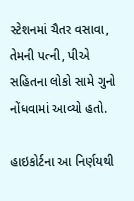સ્ટેશનમાં ચૈતર વસાવા, તેમની પત્ની, પીએ સહિતના લોકો સામે ગુનો નોંધવામાં આવ્યો હતો.

હાઇકોર્ટના આ નિર્ણયથી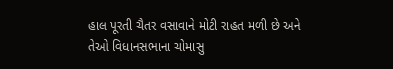હાલ પૂરતી ચૈતર વસાવાને મોટી રાહત મળી છે અને તેઓ વિધાનસભાના ચોમાસુ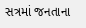સત્રમાં જનતાના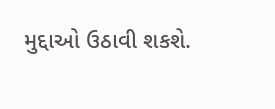મુદ્દાઓ ઉઠાવી શકશે.